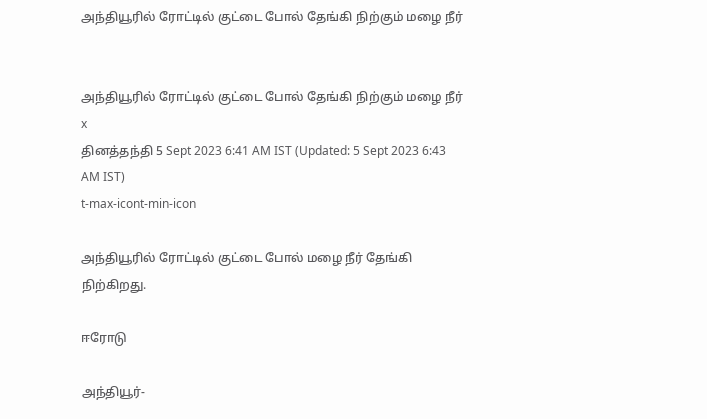அந்தியூரில் ரோட்டில் குட்டை போல் தேங்கி நிற்கும் மழை நீர்


அந்தியூரில் ரோட்டில் குட்டை போல் தேங்கி நிற்கும் மழை நீர்
x
தினத்தந்தி 5 Sept 2023 6:41 AM IST (Updated: 5 Sept 2023 6:43 AM IST)
t-max-icont-min-icon

அந்தியூரில் ரோட்டில் குட்டை போல் மழை நீர் தேங்கி நிற்கிறது.

ஈரோடு

அந்தியூர்-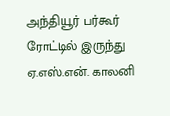அந்தியூர் பர்கூர் ரோட்டில் இருந்து ஏ.எஸ்.என். காலனி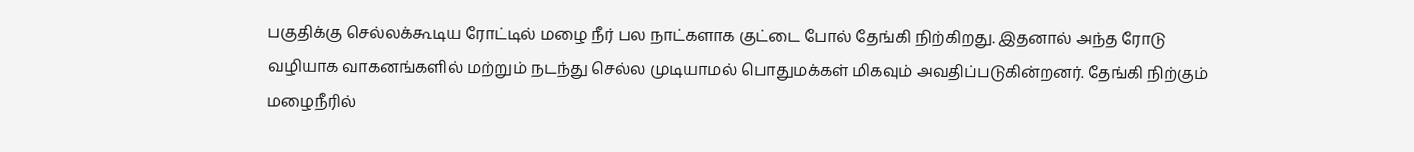பகுதிக்கு செல்லக்கூடிய ரோட்டில் மழை நீர் பல நாட்களாக குட்டை போல் தேங்கி நிற்கிறது. இதனால் அந்த ரோடு வழியாக வாகனங்களில் மற்றும் நடந்து செல்ல முடியாமல் பொதுமக்கள் மிகவும் அவதிப்படுகின்றனர். தேங்கி நிற்கும் மழைநீரில்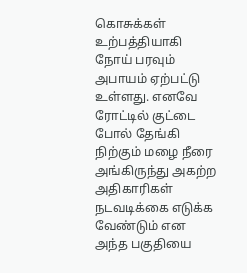கொசுக்கள் உற்பத்தியாகி நோய் பரவும் அபாயம் ஏற்பட்டு உள்ளது. எனவே ரோட்டில் குட்டை போல் தேங்கி நிற்கும் மழை நீரை அங்கிருந்து அகற்ற அதிகாரிகள் நடவடிக்கை எடுக்க வேண்டும் என அந்த பகுதியை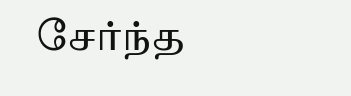சேர்ந்த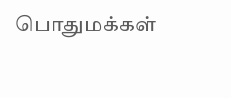பொதுமக்கள்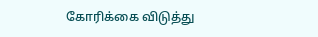கோரிக்கை விடுத்து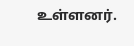உள்ளனர்.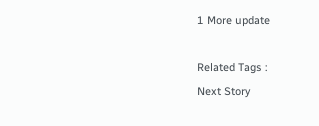1 More update

Related Tags :
Next Story